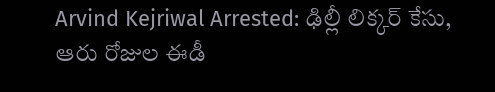Arvind Kejriwal Arrested: ఢిల్లీ లిక్కర్ కేసు, ఆరు రోజుల ఈడీ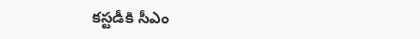కస్టడీకి సీఎం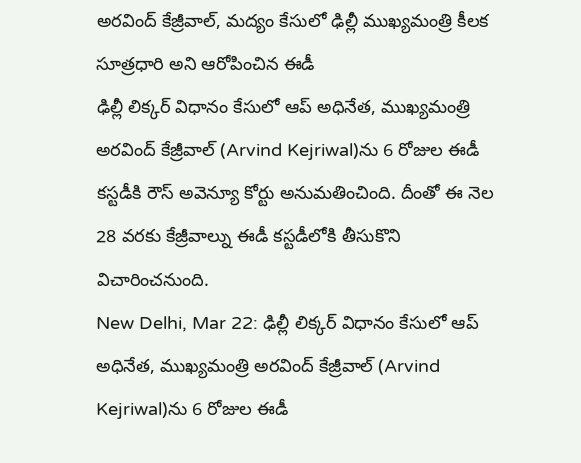అరవింద్ కేజ్రీవాల్, మద్యం కేసులో ఢిల్లీ ముఖ్యమంత్రి కీలక సూత్రధారి అని ఆరోపించిన ఈడీ
ఢిల్లీ లిక్కర్ విధానం కేసులో ఆప్ అధినేత, ముఖ్యమంత్రి అరవింద్ కేజ్రీవాల్ (Arvind Kejriwal)ను 6 రోజుల ఈడీ కస్టడీకి రౌస్ అవెన్యూ కోర్టు అనుమతించింది. దీంతో ఈ నెల 28 వరకు కేజ్రీవాల్ను ఈడీ కస్టడీలోకి తీసుకొని విచారించనుంది.
New Delhi, Mar 22: ఢిల్లీ లిక్కర్ విధానం కేసులో ఆప్ అధినేత, ముఖ్యమంత్రి అరవింద్ కేజ్రీవాల్ (Arvind Kejriwal)ను 6 రోజుల ఈడీ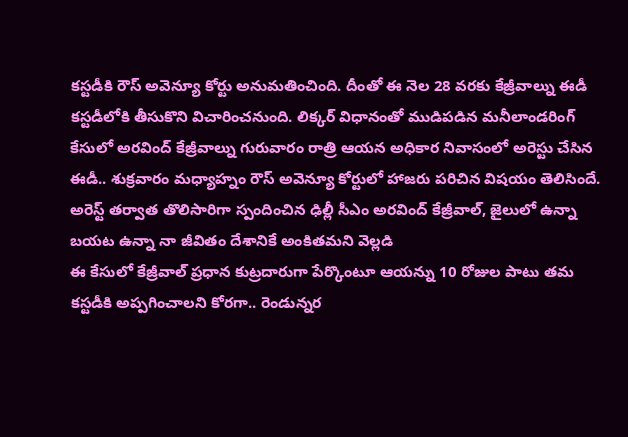కస్టడీకి రౌస్ అవెన్యూ కోర్టు అనుమతించింది. దీంతో ఈ నెల 28 వరకు కేజ్రీవాల్ను ఈడీ కస్టడీలోకి తీసుకొని విచారించనుంది. లిక్కర్ విధానంతో ముడిపడిన మనీలాండరింగ్ కేసులో అరవింద్ కేజ్రీవాల్ను గురువారం రాత్రి ఆయన అధికార నివాసంలో అరెస్టు చేసిన ఈడీ.. శుక్రవారం మధ్యాహ్నం రౌస్ అవెన్యూ కోర్టులో హాజరు పరిచిన విషయం తెలిసిందే. అరెస్ట్ తర్వాత తొలిసారిగా స్పందించిన ఢిల్లీ సీఎం అరవింద్ కేజ్రీవాల్, జైలులో ఉన్నా బయట ఉన్నా నా జీవితం దేశానికే అంకితమని వెల్లడి
ఈ కేసులో కేజ్రీవాల్ ప్రధాన కుట్రదారుగా పేర్కొంటూ ఆయన్ను 10 రోజుల పాటు తమ కస్టడీకి అప్పగించాలని కోరగా.. రెండున్నర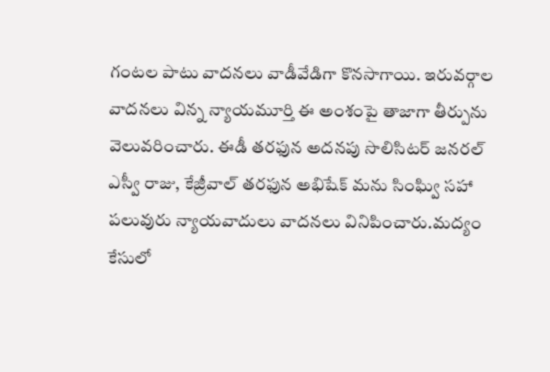గంటల పాటు వాదనలు వాడీవేడిగా కొనసాగాయి. ఇరువర్గాల వాదనలు విన్న న్యాయమూర్తి ఈ అంశంపై తాజాగా తీర్పును వెలువరించారు. ఈడీ తరఫున అదనపు సొలిసిటర్ జనరల్ ఎస్వీ రాజు, కేజ్రీవాల్ తరఫున అభిషేక్ మను సింఘ్వి సహా పలువురు న్యాయవాదులు వాదనలు వినిపించారు.మద్యం కేసులో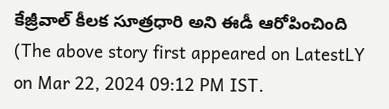కేజ్రీవాల్ కీలక సూత్రధారి అని ఈడీ ఆరోపించింది
(The above story first appeared on LatestLY on Mar 22, 2024 09:12 PM IST.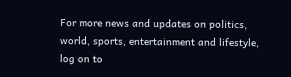For more news and updates on politics, world, sports, entertainment and lifestyle, log on to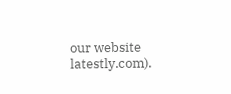our website latestly.com).